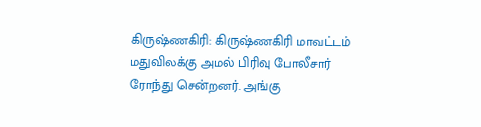கிருஷ்ணகிரி: கிருஷ்ணகிரி மாவட்டம் மதுவிலக்கு அமல் பிரிவு போலீசார் ரோந்து சென்றனர். அங்கு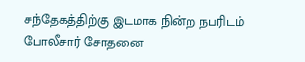சந்தேகத்திற்கு இடமாக நின்ற நபரிடம் போலீசார் சோதனை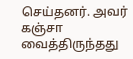செய்தனர். அவர் கஞ்சா வைத்திருந்தது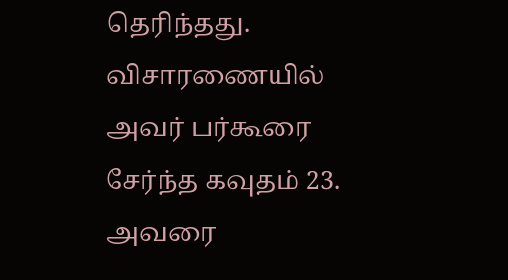தெரிந்தது. விசாரணையில் அவர் பர்கூரை சேர்ந்த கவுதம் 23. அவரை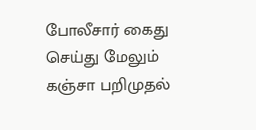போலீசார் கைது செய்து மேலும் கஞ்சா பறிமுதல்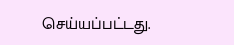செய்யப்பட்டது.